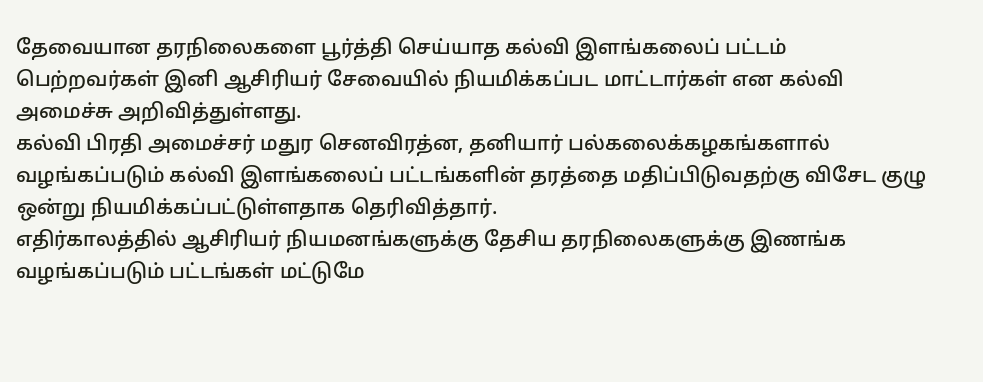தேவையான தரநிலைகளை பூர்த்தி செய்யாத கல்வி இளங்கலைப் பட்டம் பெற்றவர்கள் இனி ஆசிரியர் சேவையில் நியமிக்கப்பட மாட்டார்கள் என கல்வி அமைச்சு அறிவித்துள்ளது.
கல்வி பிரதி அமைச்சர் மதுர செனவிரத்ன, தனியார் பல்கலைக்கழகங்களால் வழங்கப்படும் கல்வி இளங்கலைப் பட்டங்களின் தரத்தை மதிப்பிடுவதற்கு விசேட குழு ஒன்று நியமிக்கப்பட்டுள்ளதாக தெரிவித்தார்.
எதிர்காலத்தில் ஆசிரியர் நியமனங்களுக்கு தேசிய தரநிலைகளுக்கு இணங்க வழங்கப்படும் பட்டங்கள் மட்டுமே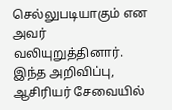செல்லுபடியாகும் என அவர் வலியுறுத்தினார்.
இந்த அறிவிப்பு, ஆசிரியர் சேவையில்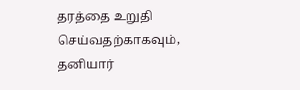தரத்தை உறுதி செய்வதற்காகவும், தனியார்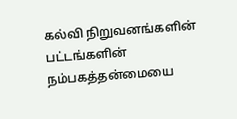கல்வி நிறுவனங்களின் பட்டங்களின் நம்பகத்தன்மையை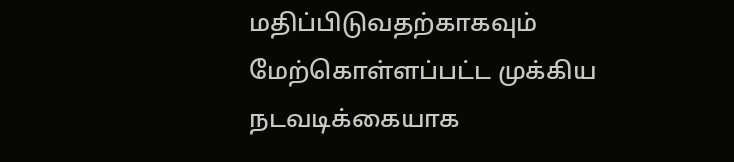மதிப்பிடுவதற்காகவும் மேற்கொள்ளப்பட்ட முக்கிய நடவடிக்கையாக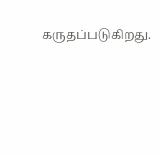கருதப்படுகிறது.